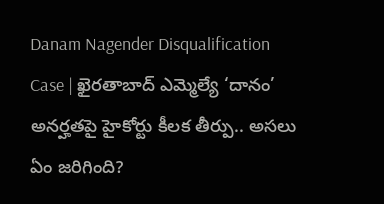Danam Nagender Disqualification Case | ఖైరతాబాద్‌ ఎమ్మెల్యే ‘దానం’ అనర్హతపై హైకోర్టు కీలక తీర్పు.. అసలు ఏం జరిగింది?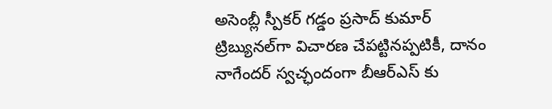అసెంబ్లీ స్పీకర్ గడ్డం ప్రసాద్ కుమార్ ట్రిబ్యునల్‌గా విచారణ చేపట్టినప్పటికీ, దానం నాగేందర్ స్వచ్ఛందంగా బీఆర్‌ఎస్ కు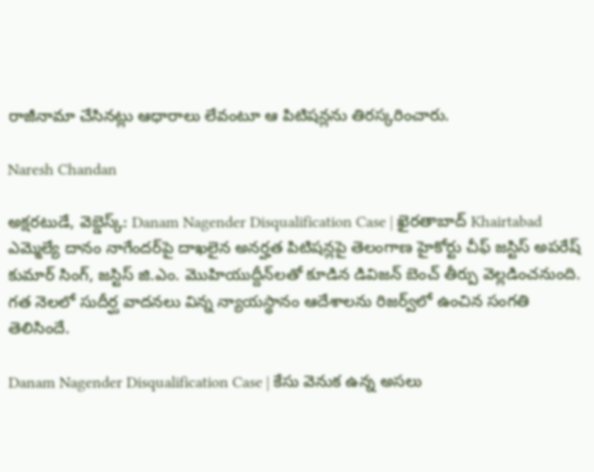రాజీనామా చేసినట్లు ఆధారాలు లేవంటూ ఆ పిటిషన్లను తిరస్కరించారు.

Naresh Chandan

అక్షరటుడే, వెబ్డెస్క్: Danam Nagender Disqualification Case | ఖైరతాబాద్ Khairtabad ఎమ్మెల్యే దానం నాగేందర్‌పై దాఖలైన అనర్హత పిటిషన్లపై తెలంగాణ హైకోర్టు చీఫ్ జస్టిస్ అపరేష్ కుమార్ సింగ్, జస్టిస్ జి.ఎం. మొహియుద్దీన్‌లతో కూడిన డివిజన్ బెంచ్ తీర్పు వెల్లడించనుంది. గత నెలలో సుదీర్ఘ వాదనలు విన్న న్యాయస్థానం ఆదేశాలను రిజర్వ్‌లో ఉంచిన సంగతి తెలిసిందే.

Danam Nagender Disqualification Case | కేసు వెనుక ఉన్న అసలు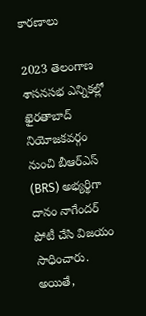కారణాలు

2023 తెలంగాణ శాసనసభ ఎన్నికల్లో ఖైరతాబాద్ నియోజకవర్గం నుంచి బీఆర్‌ఎస్ (BRS) అభ్యర్థిగా దానం నాగేందర్ పోటీ చేసి విజయం సాధించారు. అయితే,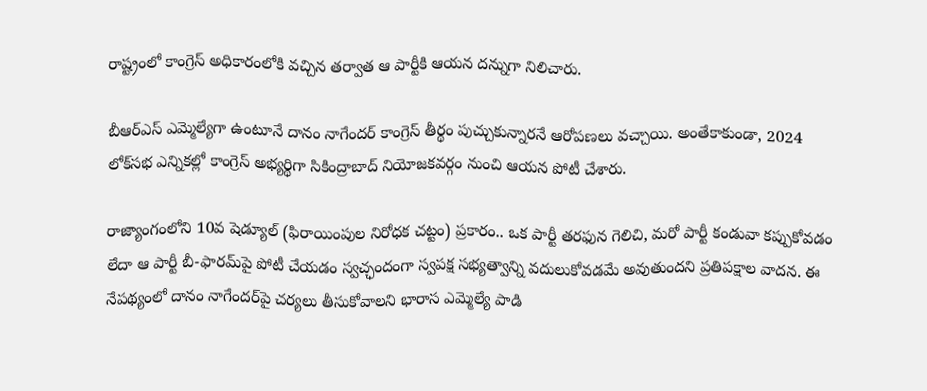రాష్ట్రంలో కాంగ్రెస్ అధికారంలోకి వచ్చిన తర్వాత ఆ పార్టీకి ఆయన దన్నుగా నిలిచారు.

బీఆర్‌ఎస్ ఎమ్మెల్యేగా ఉంటూనే దానం నాగేందర్ కాంగ్రెస్ తీర్థం పుచ్చుకున్నారనే ఆరోపణలు వచ్చాయి. అంతేకాకుండా, 2024 లోక్‌సభ ఎన్నికల్లో కాంగ్రెస్ అభ్యర్థిగా సికింద్రాబాద్ నియోజకవర్గం నుంచి ఆయన పోటీ చేశారు.

రాజ్యాంగంలోని 10వ షెడ్యూల్ (ఫిరాయింపుల నిరోధక చట్టం) ప్రకారం.. ఒక పార్టీ తరఫున గెలిచి, మరో పార్టీ కండువా కప్పుకోవడం లేదా ఆ పార్టీ బీ-ఫారమ్‌పై పోటీ చేయడం స్వచ్ఛందంగా స్వపక్ష సభ్యత్వాన్ని వదులుకోవడమే అవుతుందని ప్రతిపక్షాల వాదన. ఈ నేపథ్యంలో దానం నాగేందర్‌పై చర్యలు తీసుకోవాలని భారాస ఎమ్మెల్యే పాడి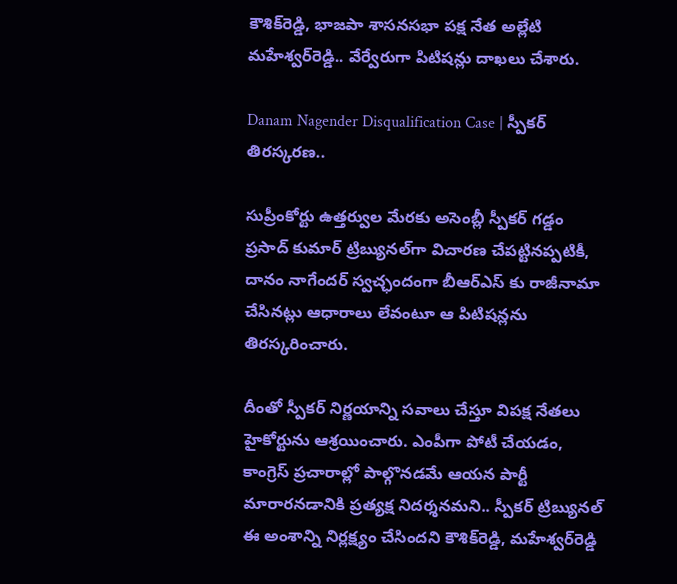కౌశిక్‌రెడ్డి, భాజపా శాసనసభా పక్ష నేత అల్లేటి మహేశ్వర్‌రెడ్డి.. వేర్వేరుగా పిటిషన్లు దాఖలు చేశారు.

Danam Nagender Disqualification Case | స్పీకర్ తిరస్కరణ..

సుప్రీంకోర్టు ఉత్తర్వుల మేరకు అసెంబ్లీ స్పీకర్ గడ్డం ప్రసాద్ కుమార్ ట్రిబ్యునల్‌గా విచారణ చేపట్టినప్పటికీ, దానం నాగేందర్ స్వచ్ఛందంగా బీఆర్‌ఎస్ కు రాజీనామా చేసినట్లు ఆధారాలు లేవంటూ ఆ పిటిషన్లను తిరస్కరించారు.

దీంతో స్పీకర్ నిర్ణయాన్ని సవాలు చేస్తూ విపక్ష నేతలు హైకోర్టును ఆశ్రయించారు. ఎంపీగా పోటీ చేయడం, కాంగ్రెస్ ప్రచారాల్లో పాల్గొనడమే ఆయన పార్టీ మారారనడానికి ప్రత్యక్ష నిదర్శనమని.. స్పీకర్ ట్రిబ్యునల్ ఈ అంశాన్ని నిర్లక్ష్యం చేసిందని కౌశిక్‌రెడ్డి, మహేశ్వర్‌రెడ్డి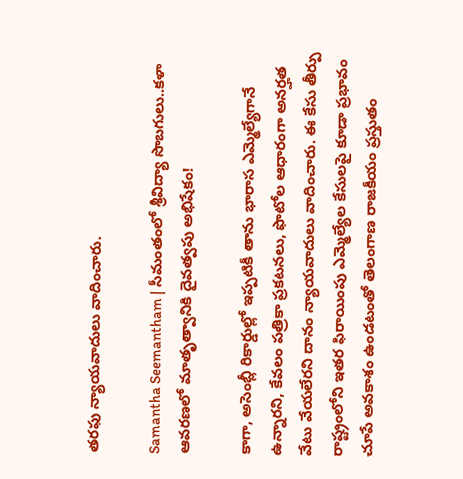తరఫు న్యాయవాదులు వాదించారు.

Samantha Seemantham | సీమంతంలో శ్రీవిద్యా సొబగులు..కళా ఆవరణలో మాతృత్వానికి దైవత్వపు అభిషేకం!

కాగా, అసెంబ్లీ రికార్డుల్లో ఇప్పటికీ తాను భారాస ఎమ్మెల్యేగానే ఉన్నారని, కేవలం పత్రికా ప్రకటనలు, ఫొటోల ఆధారంగా అనర్హత వేటు వేయలేరని దానం న్యాయవాదులు వాదించారు. ఈ కేసు తీర్పు రాష్ట్రంలోని ఇతర ఫిరాయింపు ఎమ్మెల్యేల కేసులపై కూడా ప్రభావం చూపే అవకాశం ఉండటంతో తెలంగాణ రాజకీయం ప్రస్తుతం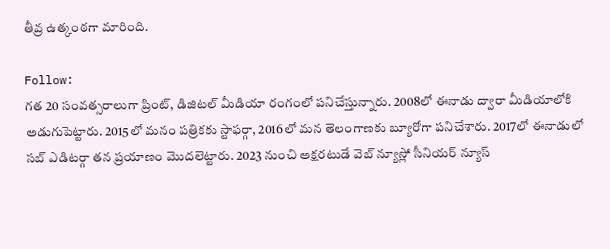తీవ్ర ఉత్కంఠగా మారింది.

Follow:
గత 20 సంవత్సరాలుగా ప్రింట్, డిజిటల్ మీడియా రంగంలో పనిచేస్తున్నారు. 2008లో ఈనాడు ద్వారా మీడియాలోకి అడుగుపెట్టారు. 2015లో మనం పత్రికకు స్టాఫర్గా, 2016లో మన తెలంగాణకు బ్యూరోగా పనిచేశారు. 2017లో ఈనాడులో సబ్ ఎడిటర్గా తన ప్రయాణం మొదలెట్టారు. 2023 నుంచి అక్షరటుడే వెబ్ న్యూస్లో సీనియర్ న్యూస్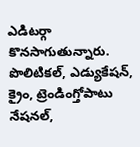ఎడిటర్గా కొనసాగుతున్నారు. పొలిటికల్, ఎడ్యుకేషన్, క్రైం, ట్రెండింగ్తోపాటు నేషనల్,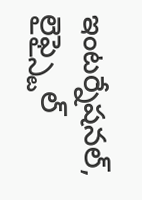ఇంటర్నేషనల్, లైఫ్స్టైల్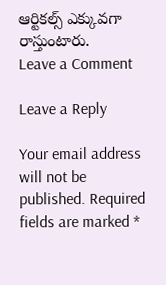ఆర్టికల్స్ ఎక్కువగా రాస్తుంటారు.
Leave a Comment

Leave a Reply

Your email address will not be published. Required fields are marked *